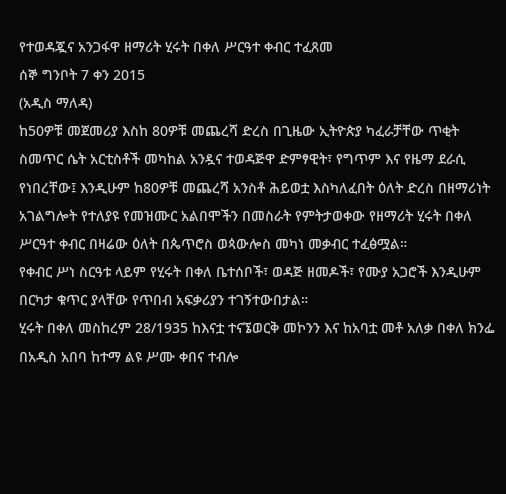የተወዳጇና አንጋፋዋ ዘማሪት ሂሩት በቀለ ሥርዓተ ቀብር ተፈጸመ
ሰኞ ግንቦት 7 ቀን 2015
(አዲስ ማለዳ)
ከ50ዎቹ መጀመሪያ እስከ 80ዎቹ መጨረሻ ድረስ በጊዜው ኢትዮጵያ ካፈራቻቸው ጥቂት ስመጥር ሴት አርቲስቶች መካከል አንዷና ተወዳጅዋ ድምፃዊት፣ የግጥም እና የዜማ ደራሲ የነበረቸው፤ እንዲሁም ከ80ዎቹ መጨረሻ አንስቶ ሕይወቷ እስካለፈበት ዕለት ድረስ በዘማሪነት አገልግሎት የተለያዩ የመዝሙር አልበሞችን በመስራት የምትታወቀው የዘማሪት ሂሩት በቀለ ሥርዓተ ቀብር በዛሬው ዕለት በጴጥሮስ ወጳውሎስ መካነ መቃብር ተፈፅሟል።
የቀብር ሥነ ስርዓቱ ላይም የሂሩት በቀለ ቤተሰቦች፣ ወዳጅ ዘመዶች፣ የሙያ አጋሮች እንዲሁም በርካታ ቁጥር ያላቸው የጥበብ አፍቃሪያን ተገኝተውበታል።
ሂሩት በቀለ መስከረም 28/1935 ከእናቷ ተናኜወርቅ መኮንን እና ከአባቷ መቶ አለቃ በቀለ ክንፌ በአዲስ አበባ ከተማ ልዩ ሥሙ ቀበና ተብሎ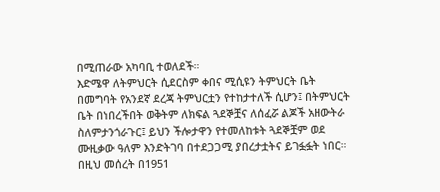በሚጠራው አካባቢ ተወለደች።
እድሜዋ ለትምህርት ሲደርስም ቀበና ሚሲዩን ትምህርት ቤት በመግባት የአንደኛ ደረጃ ትምህርቷን የተከታተለች ሲሆን፤ በትምህርት ቤት በነበረችበት ወቅትም ለክፍል ጓደኞቿና ለሰፈሯ ልጆች አዘውትራ ስለምታንጎራጉር፤ ይህን ችሎታዋን የተመለከቱት ጓደኞቿም ወደ ሙዚቃው ዓለም እንድትገባ በተደጋጋሚ ያበረታቷትና ይገፏፏት ነበር።
በዚህ መሰረት በ1951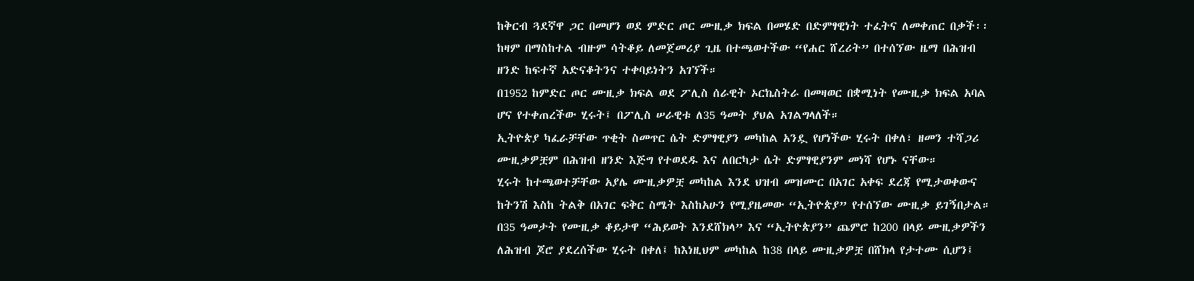ከቅርብ ጓደኛዋ ጋር በመሆን ወደ ምድር ጦር ሙዚቃ ክፍል በመሄድ በድምፃዊነት ተፈትና ለመቀጠር በቃች፡፡ ከዛም በማስከተል ብዙም ሳትቆይ ለመጀመሪያ ጊዜ በተጫወተችው “የሐር ሸረሪት” በተሰኘው ዜማ በሕዝብ ዘንድ ከፍተኛ አድናቆትንና ተቀባይነትን አገኘች።
በ1952 ከምድር ጦር ሙዚቃ ክፍል ወደ ፖሊስ ሰራዊት ኦርኬስትራ በመዛወር በቋሚነት የሙዚቃ ክፍል አባል ሆና የተቀጠረችው ሂሩት፤ በፖሊስ ሠራዊቱ ለ35 ዓመት ያህል አገልግላለች።
ኢትዮጵያ ካፈራቻቸው ጥቂት ስመጥር ሴት ድምፃዊያን መካከል አንዷ የሆነችው ሂሩት በቀለ፣ ዘመን ተሻጋሪ ሙዚቃዎቿም በሕዝብ ዘንድ እጅግ የተወደዱ እና ለበርካታ ሴት ድምፃዊያንም መነሻ የሆኑ ናቸው።
ሂሩት ከተጫወተቻቸው አያሌ ሙዚቃዎቿ መካከል እንደ ህዝብ መዝሙር በአገር አቀፍ ደረጃ የሚታወቀውና ከትንሽ እስከ ትልቅ በአገር ፍቅር ስሜት እስከአሁን የሚያዜመው “ኢትዮጵያ” የተሰኘው ሙዚቃ ይገኝበታል።
በ35 ዓመታት የሙዚቃ ቆይታዋ “ሕይወት እንደሸክላ” እና “ኢትዮጵያን” ጨምሮ ከ200 በላይ ሙዚቃዎችን ለሕዝብ ጆሮ ያደረሰችው ሂሩት በቀለ፤ ከእነዚህም መካከል ከ38 በላይ ሙዚቃዎቿ በሸክላ የታተሙ ሲሆን፤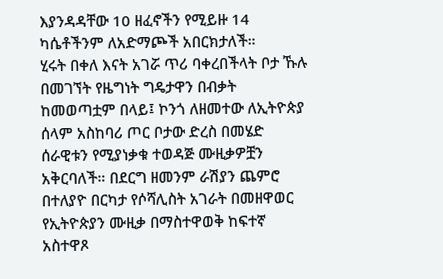እያንዳዳቸው 10 ዘፈኖችን የሚይዙ 14 ካሴቶችንም ለአድማጮች አበርክታለች።
ሂሩት በቀለ እናት አገሯ ጥሪ ባቀረበችላት ቦታ ኹሉ በመገኘት የዜግነት ግዴታዋን በብቃት ከመወጣቷም በላይ፤ ኮንጎ ለዘመተው ለኢትዮጵያ ሰላም አስከባሪ ጦር ቦታው ድረስ በመሄድ ሰራዊቱን የሚያነቃቁ ተወዳጅ ሙዚቃዎቿን አቅርባለች። በደርግ ዘመንም ራሽያን ጨምሮ በተለያዮ በርካታ የሶሻሊስት አገራት በመዘዋወር የኢትዮጵያን ሙዚቃ በማስተዋወቅ ከፍተኛ አስተዋጾ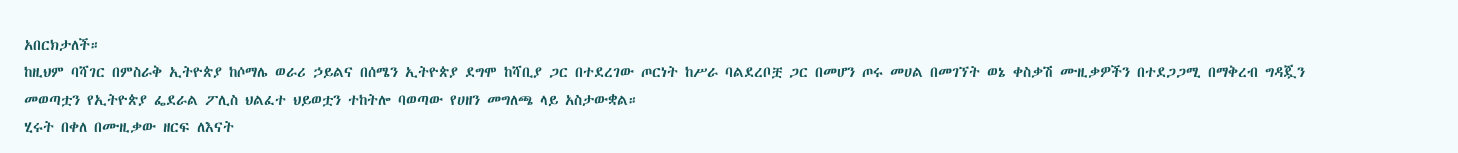አበርክታለች።
ከዚህም ባሻገር በምስራቅ ኢትዮጵያ ከሶማሌ ወራሪ ኃይልና በሰሜን ኢትዮጵያ ደግሞ ከሻቢያ ጋር በተደረገው ጦርነት ከሥራ ባልደረቦቿ ጋር በመሆን ጦሩ መሀል በመገኘት ወኔ ቀስቃሽ ሙዚቃዎችን በተደጋጋሚ በማቅረብ ግዳጇን መወጣቷን የኢትዮጵያ ፌደራል ፖሊስ ህልፈተ ህይወቷን ተከትሎ ባወጣው የሀዘን መግለጫ ላይ አስታውቋል።
ሂሩት በቀለ በሙዚቃው ዘርፍ ለእናት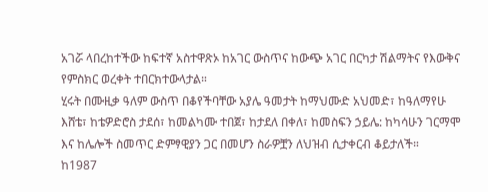አገሯ ላበረከተችው ከፍተኛ አስተዋጽኦ ከአገር ውስጥና ከውጭ አገር በርካታ ሽልማትና የእውቅና የምስክር ወረቀት ተበርክተውላታል።
ሂሩት በሙዚቃ ዓለም ውስጥ በቆየችባቸው አያሌ ዓመታት ከማህሙድ አህመድ፣ ከዓለማየሁ እሸቴ፣ ከቴዎድሮስ ታደሰ፣ ከመልካሙ ተበጀ፣ ከታደለ በቀለ፣ ከመስፍን ኃይሌ: ከካሳሁን ገርማሞ እና ከሌሎች ስመጥር ድምፃዊያን ጋር በመሆን ስራዎቿን ለህዝብ ሲታቀርብ ቆይታለች።
ከ1987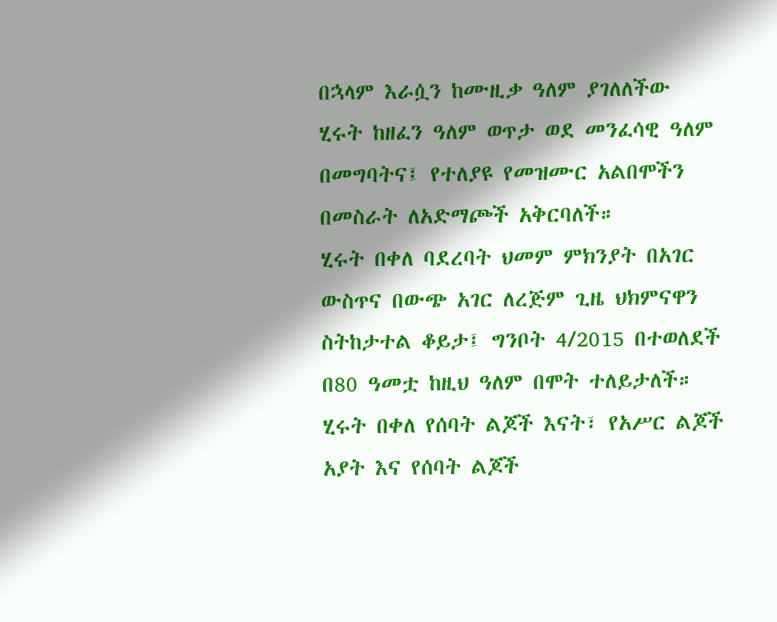በኋላም እራሷን ከሙዚቃ ዓለም ያገለለችው ሂሩት ከዘፈን ዓለም ወጥታ ወደ መንፈሳዊ ዓለም በመግባትና፤ የተለያዩ የመዝሙር አልበሞችን በመስራት ለአድማጮች አቅርባለች።
ሂሩት በቀለ ባደረባት ህመም ምክንያት በአገር ውስጥና በውጭ አገር ለረጅም ጊዜ ህክምናዋን ስትከታተል ቆይታ፤ ግንቦት 4/2015 በተወለደች በ80 ዓመቷ ከዚህ ዓለም በሞት ተለይታለች። ሂሩት በቀለ የሰባት ልጆች እናት፣ የአሥር ልጆች አያት እና የሰባት ልጆች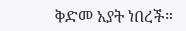ቅድመ አያት ነበረች።